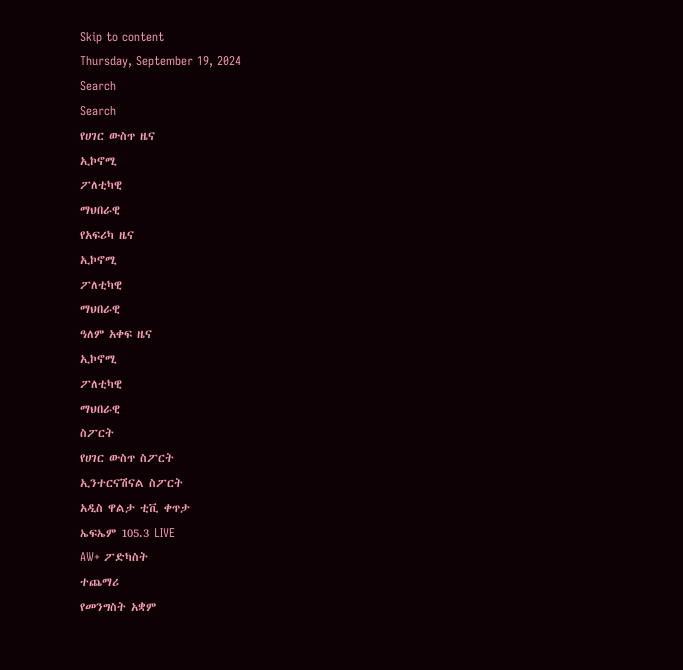Skip to content
Thursday, September 19, 2024
Search
Search
የሀገር ውስጥ ዜና
ኢኮኖሚ
ፖለቲካዊ
ማህበራዊ
የአፍሪካ ዜና
ኢኮኖሚ
ፖለቲካዊ
ማህበራዊ
ዓለም አቀፍ ዜና
ኢኮኖሚ
ፖለቲካዊ
ማህበራዊ
ስፖርት
የሀገር ውስጥ ስፖርት
ኢንተርናሽናል ስፖርት
አዲስ ዋልታ ቲቪ ቀጥታ
ኤፍኤም 105.3 LIVE
AW+ ፖድካስት
ተጨማሪ
የመንግስት አቋም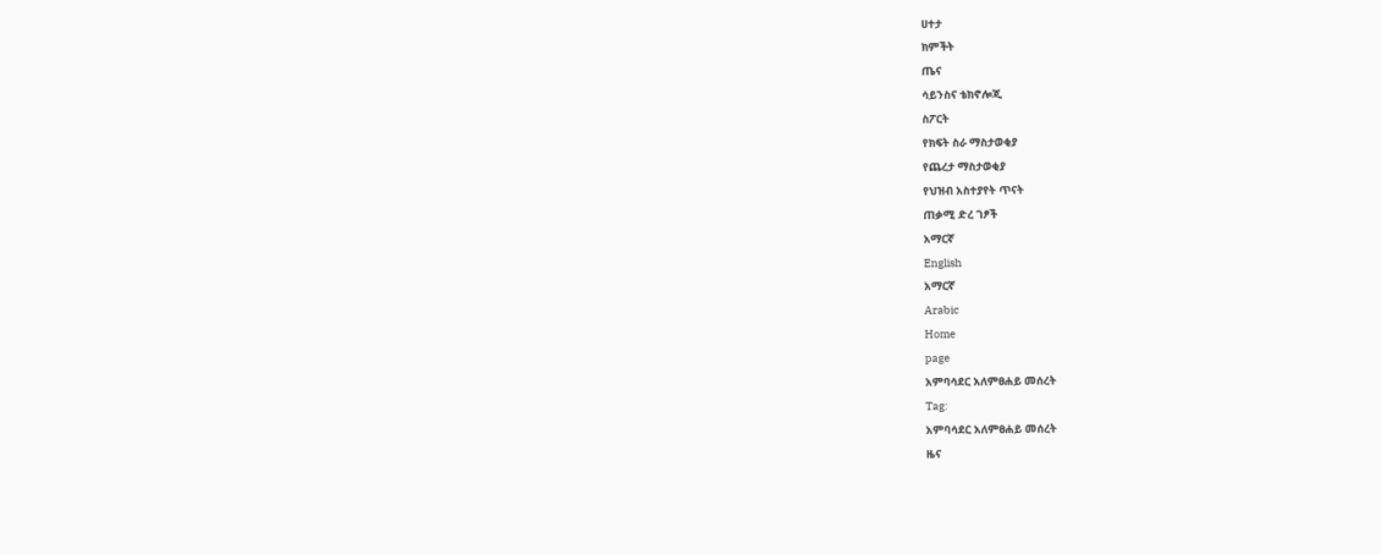ሀተታ
ክምችት
ጤና
ሳይንስና ቴክኖሎጂ
ስፖርት
የክፍት ስራ ማስታወቂያ
የጨረታ ማስታወቂያ
የህዝብ አስተያየት ጥናት
ጠቃሚ ድረ ገፆች
አማርኛ
English
አማርኛ
Arabic
Home
page
አምባሳደር አለምፀሐይ መሰረት
Tag:
አምባሳደር አለምፀሐይ መሰረት
ዜና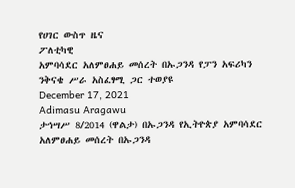የሀገር ውስጥ ዜና
ፖለቲካዊ
አምባሳደር አለምፀሐይ መሰረት በኡጋንዳ የፓን አፍሪካን ንቅናቄ ሥራ አስፈፃሚ ጋር ተወያዩ
December 17, 2021
Adimasu Aragawu
ታኅሣሥ 8/2014 (ዋልታ) በኡጋንዳ የኢትዮጵያ አምባሳደር አለምፀሐይ መሰረት በኡጋንዳ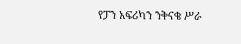የፓን አፍሪካን ንቅናቄ ሥራ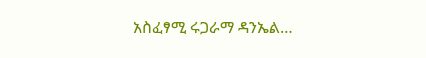አስፈፃሚ ሩጋራማ ዳንኤል…